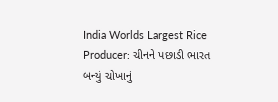India Worlds Largest Rice Producer: ચીનને પછાડી ભારત બન્યું ચોખાનું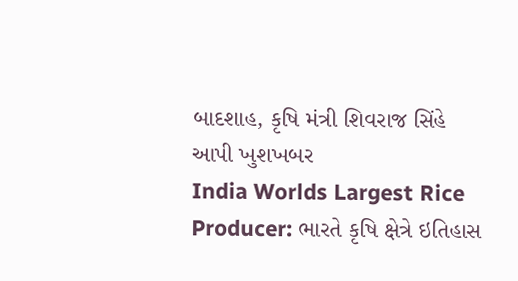બાદશાહ, કૃષિ મંત્રી શિવરાજ સિંહે આપી ખુશખબર
India Worlds Largest Rice Producer: ભારતે કૃષિ ક્ષેત્રે ઇતિહાસ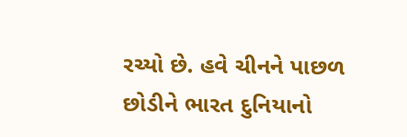રચ્યો છે. હવે ચીનને પાછળ છોડીને ભારત દુનિયાનો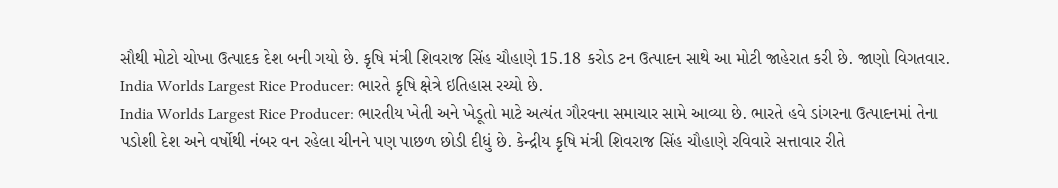સૌથી મોટો ચોખા ઉત્પાદક દેશ બની ગયો છે. કૃષિ મંત્રી શિવરાજ સિંહ ચૌહાણે 15.18 કરોડ ટન ઉત્પાદન સાથે આ મોટી જાહેરાત કરી છે. જાણો વિગતવાર.
India Worlds Largest Rice Producer: ભારતે કૃષિ ક્ષેત્રે ઇતિહાસ રચ્યો છે.
India Worlds Largest Rice Producer: ભારતીય ખેતી અને ખેડૂતો માટે અત્યંત ગૌરવના સમાચાર સામે આવ્યા છે. ભારતે હવે ડાંગરના ઉત્પાદનમાં તેના પડોશી દેશ અને વર્ષોથી નંબર વન રહેલા ચીનને પણ પાછળ છોડી દીધું છે. કેન્દ્રીય કૃષિ મંત્રી શિવરાજ સિંહ ચૌહાણે રવિવારે સત્તાવાર રીતે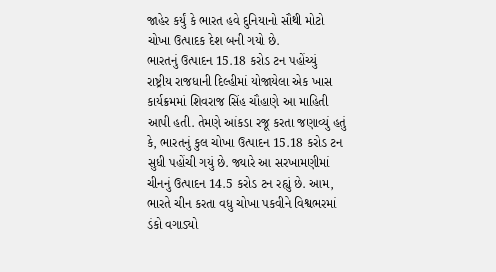જાહેર કર્યું કે ભારત હવે દુનિયાનો સૌથી મોટો ચોખા ઉત્પાદક દેશ બની ગયો છે.
ભારતનું ઉત્પાદન 15.18 કરોડ ટન પહોંચ્યું
રાષ્ટ્રીય રાજધાની દિલ્હીમાં યોજાયેલા એક ખાસ કાર્યક્રમમાં શિવરાજ સિંહ ચૌહાણે આ માહિતી આપી હતી. તેમણે આંકડા રજૂ કરતા જણાવ્યું હતું કે, ભારતનું કુલ ચોખા ઉત્પાદન 15.18 કરોડ ટન સુધી પહોંચી ગયું છે. જ્યારે આ સરખામણીમાં ચીનનું ઉત્પાદન 14.5 કરોડ ટન રહ્યું છે. આમ, ભારતે ચીન કરતા વધુ ચોખા પકવીને વિશ્વભરમાં ડંકો વગાડ્યો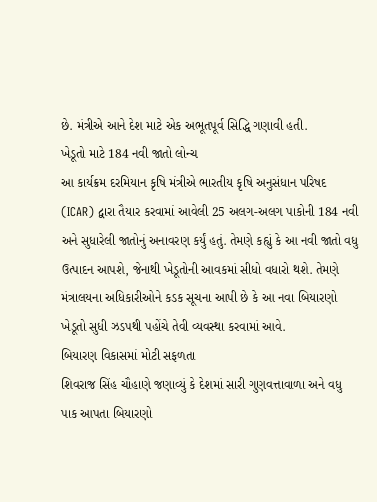છે. મંત્રીએ આને દેશ માટે એક અભૂતપૂર્વ સિદ્ધિ ગણાવી હતી.
ખેડૂતો માટે 184 નવી જાતો લોન્ચ
આ કાર્યક્રમ દરમિયાન કૃષિ મંત્રીએ ભારતીય કૃષિ અનુસંધાન પરિષદ (ICAR) દ્વારા તૈયાર કરવામાં આવેલી 25 અલગ-અલગ પાકોની 184 નવી અને સુધારેલી જાતોનું અનાવરણ કર્યું હતું. તેમણે કહ્યું કે આ નવી જાતો વધુ ઉત્પાદન આપશે, જેનાથી ખેડૂતોની આવકમાં સીધો વધારો થશે. તેમણે મંત્રાલયના અધિકારીઓને કડક સૂચના આપી છે કે આ નવા બિયારણો ખેડૂતો સુધી ઝડપથી પહોંચે તેવી વ્યવસ્થા કરવામાં આવે.
બિયારણ વિકાસમાં મોટી સફળતા
શિવરાજ સિંહ ચૌહાણે જણાવ્યું કે દેશમાં સારી ગુણવત્તાવાળા અને વધુ પાક આપતા બિયારણો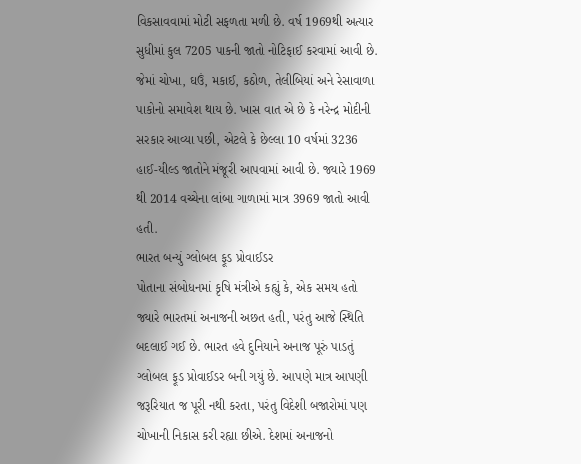વિકસાવવામાં મોટી સફળતા મળી છે. વર્ષ 1969થી અત્યાર સુધીમાં કુલ 7205 પાકની જાતો નોટિફાઈ કરવામાં આવી છે. જેમાં ચોખા, ઘઉં, મકાઈ, કઠોળ, તેલીબિયાં અને રેસાવાળા પાકોનો સમાવેશ થાય છે. ખાસ વાત એ છે કે નરેન્દ્ર મોદીની સરકાર આવ્યા પછી, એટલે કે છેલ્લા 10 વર્ષમાં 3236 હાઈ-યીલ્ડ જાતોને મંજૂરી આપવામાં આવી છે. જ્યારે 1969 થી 2014 વચ્ચેના લાંબા ગાળામાં માત્ર 3969 જાતો આવી હતી.
ભારત બન્યું ગ્લોબલ ફૂડ પ્રોવાઈડર
પોતાના સંબોધનમાં કૃષિ મંત્રીએ કહ્યું કે, એક સમય હતો જ્યારે ભારતમાં અનાજની અછત હતી, પરંતુ આજે સ્થિતિ બદલાઈ ગઈ છે. ભારત હવે દુનિયાને અનાજ પૂરું પાડતું ગ્લોબલ ફૂડ પ્રોવાઈડર બની ગયું છે. આપણે માત્ર આપણી જરૂરિયાત જ પૂરી નથી કરતા, પરંતુ વિદેશી બજારોમાં પણ ચોખાની નિકાસ કરી રહ્યા છીએ. દેશમાં અનાજનો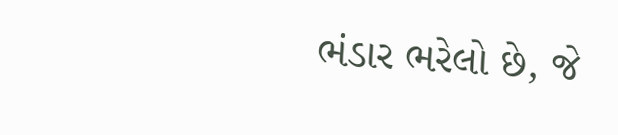ભંડાર ભરેલો છે, જે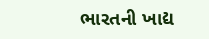ભારતની ખાદ્ય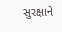સુરક્ષાને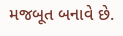મજબૂત બનાવે છે.